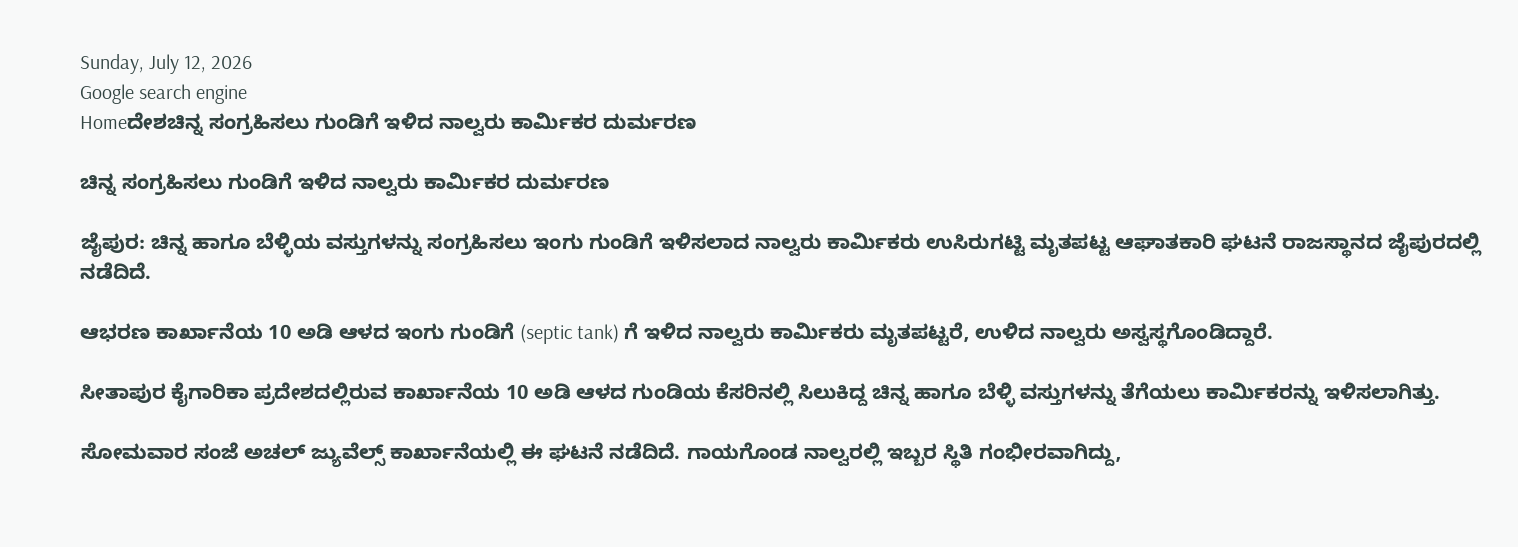Sunday, July 12, 2026
Google search engine
Homeದೇಶಚಿನ್ನ ಸಂಗ್ರಹಿಸಲು ಗುಂಡಿಗೆ ಇಳಿದ ನಾಲ್ವರು ಕಾರ್ಮಿಕರ ದುರ್ಮರಣ

ಚಿನ್ನ ಸಂಗ್ರಹಿಸಲು ಗುಂಡಿಗೆ ಇಳಿದ ನಾಲ್ವರು ಕಾರ್ಮಿಕರ ದುರ್ಮರಣ

ಜೈಪುರ: ಚಿನ್ನ ಹಾಗೂ ಬೆಳ್ಳಿಯ ವಸ್ತುಗಳನ್ನು ಸಂಗ್ರಹಿಸಲು ಇಂಗು ಗುಂಡಿಗೆ ಇಳಿಸಲಾದ ನಾಲ್ವರು ಕಾರ್ಮಿಕರು ಉಸಿರುಗಟ್ಟಿ ಮೃತಪಟ್ಟ ಆಘಾತಕಾರಿ ಘಟನೆ ರಾಜಸ್ಥಾನದ ಜೈಪುರದಲ್ಲಿ ನಡೆದಿದೆ.

ಆಭರಣ ಕಾರ್ಖಾನೆಯ 10 ಅಡಿ ಆಳದ ಇಂಗು ಗುಂಡಿಗೆ (septic tank) ಗೆ ಇಳಿದ ನಾಲ್ವರು ಕಾರ್ಮಿಕರು ಮೃತಪಟ್ಟರೆ, ಉಳಿದ ನಾಲ್ವರು ಅಸ್ವಸ್ಥಗೊಂಡಿದ್ದಾರೆ.

ಸೀತಾಪುರ ಕೈಗಾರಿಕಾ ಪ್ರದೇಶದಲ್ಲಿರುವ ಕಾರ್ಖಾನೆಯ 10 ಅಡಿ ಆಳದ ಗುಂಡಿಯ ಕೆಸರಿನಲ್ಲಿ ಸಿಲುಕಿದ್ದ ಚಿನ್ನ ಹಾಗೂ ಬೆಳ್ಳಿ ವಸ್ತುಗಳನ್ನು ತೆಗೆಯಲು ಕಾರ್ಮಿಕರನ್ನು ಇಳಿಸಲಾಗಿತ್ತು.

ಸೋಮವಾರ ಸಂಜೆ ಅಚಲ್ ಜ್ಯುವೆಲ್ಸ್ ಕಾರ್ಖಾನೆಯಲ್ಲಿ ಈ ಘಟನೆ ನಡೆದಿದೆ. ಗಾಯಗೊಂಡ ನಾಲ್ವರಲ್ಲಿ ಇಬ್ಬರ ಸ್ಥಿತಿ ಗಂಭೀರವಾಗಿದ್ದು,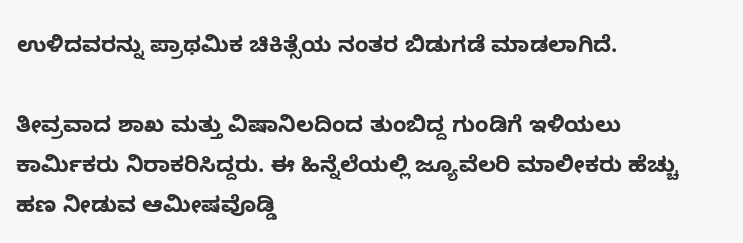ಉಳಿದವರನ್ನು ಪ್ರಾಥಮಿಕ ಚಿಕಿತ್ಸೆಯ ನಂತರ ಬಿಡುಗಡೆ ಮಾಡಲಾಗಿದೆ.

ತೀವ್ರವಾದ ಶಾಖ ಮತ್ತು ವಿಷಾನಿಲದಿಂದ ತುಂಬಿದ್ದ ಗುಂಡಿಗೆ ಇಳಿಯಲು ಕಾರ್ಮಿಕರು ನಿರಾಕರಿಸಿದ್ದರು. ಈ ಹಿನ್ನೆಲೆಯಲ್ಲಿ ಜ್ಯೂವೆಲರಿ ಮಾಲೀಕರು ಹೆಚ್ಚು ಹಣ ನೀಡುವ ಆಮೀಷವೊಡ್ಡಿ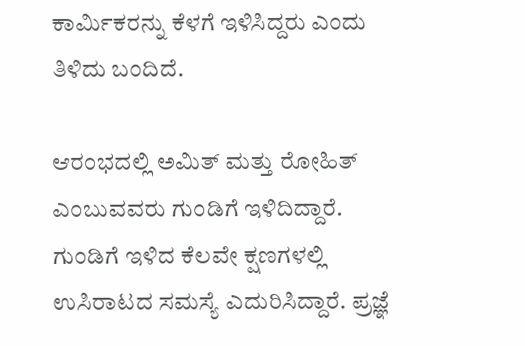ಕಾರ್ಮಿಕರನ್ನು ಕೆಳಗೆ ಇಳಿಸಿದ್ದರು ಎಂದು ತಿಳಿದು ಬಂದಿದೆ.

ಆರಂಭದಲ್ಲಿ ಅಮಿತ್ ಮತ್ತು ರೋಹಿತ್ ಎಂಬುವವರು ಗುಂಡಿಗೆ ಇಳಿದಿದ್ದಾರೆ. ಗುಂಡಿಗೆ ಇಳಿದ ಕೆಲವೇ ಕ್ಷಣಗಳಲ್ಲಿ ಉಸಿರಾಟದ ಸಮಸ್ಯೆ ಎದುರಿಸಿದ್ದಾರೆ. ಪ್ರಜ್ಞೆ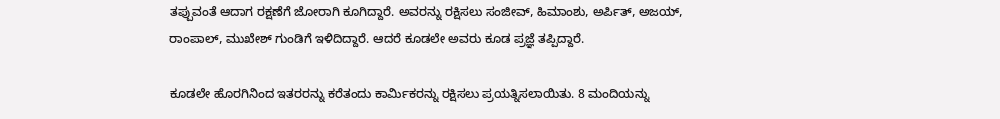ತಪ್ಪುವಂತೆ ಆದಾಗ ರಕ್ಷಣೆಗೆ ಜೋರಾಗಿ ಕೂಗಿದ್ದಾರೆ. ಅವರನ್ನು ರಕ್ಷಿಸಲು ಸಂಜೀವ್, ಹಿಮಾಂಶು, ಅರ್ಪಿತ್, ಅಜಯ್, ರಾಂಪಾಲ್, ಮುಖೇಶ್ ಗುಂಡಿಗೆ ಇಳಿದಿದ್ದಾರೆ. ಆದರೆ ಕೂಡಲೇ ಅವರು ಕೂಡ ಪ್ರಜ್ಞೆ ತಪ್ಪಿದ್ದಾರೆ.

ಕೂಡಲೇ ಹೊರಗಿನಿಂದ ಇತರರನ್ನು ಕರೆತಂದು ಕಾರ್ಮಿಕರನ್ನು ರಕ್ಷಿಸಲು ಪ್ರಯತ್ನಿಸಲಾಯಿತು. 8 ಮಂದಿಯನ್ನು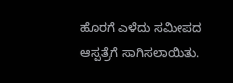ಹೊರಗೆ ಎಳೆದು ಸಮೀಪದ ಆಸ್ಪತ್ರೆಗೆ ಸಾಗಿಸಲಾಯಿತು.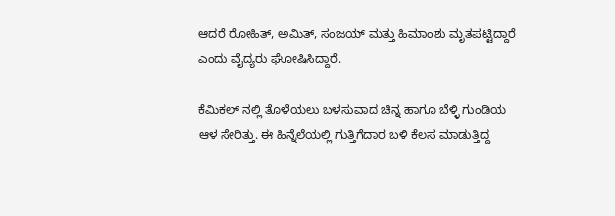ಆದರೆ ರೋಹಿತ್, ಅಮಿತ್, ಸಂಜಯ್ ಮತ್ತು ಹಿಮಾಂಶು ಮೃತಪಟ್ಟಿದ್ದಾರೆ ಎಂದು ವೈದ್ಯರು ಘೋಷಿಸಿದ್ದಾರೆ.

ಕೆಮಿಕಲ್ ನಲ್ಲಿ ತೊಳೆಯಲು ಬಳಸುವಾದ ಚಿನ್ನ ಹಾಗೂ ಬೆಳ್ಳಿ ಗುಂಡಿಯ ಆಳ ಸೇರಿತ್ತು. ಈ ಹಿನ್ನೆಲೆಯಲ್ಲಿ ಗುತ್ತಿಗೆದಾರ ಬಳಿ ಕೆಲಸ ಮಾಡುತ್ತಿದ್ದ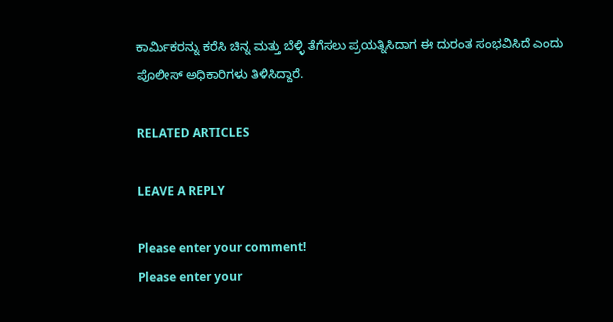ಕಾರ್ಮಿಕರನ್ನು ಕರೆಸಿ ಚಿನ್ನ ಮತ್ತು ಬೆಳ್ಳಿ ತೆಗೆಸಲು ಪ್ರಯತ್ನಿಸಿದಾಗ ಈ ದುರಂತ ಸಂಭವಿಸಿದೆ ಎಂದು ಪೊಲೀಸ್ ಅಧಿಕಾರಿಗಳು ತಿಳಿಸಿದ್ದಾರೆ.

RELATED ARTICLES

LEAVE A REPLY

Please enter your comment!
Please enter your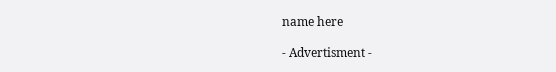name here

- Advertisment -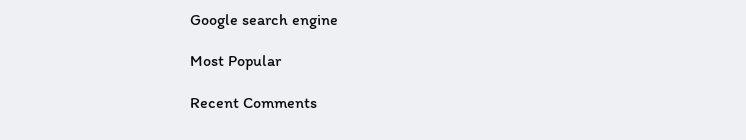Google search engine

Most Popular

Recent Comments